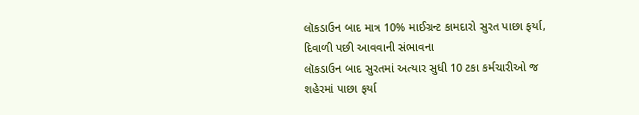લૉકડાઉન બાદ માત્ર 10% માઈગ્રન્ટ કામદારો સુરત પાછા ફર્યા, દિવાળી પછી આવવાની સંભાવના
લૉકડાઉન બાદ સુરતમાં અત્યાર સુધી 10 ટકા કર્મચારીઓ જ શહેરમાં પાછા ફર્યા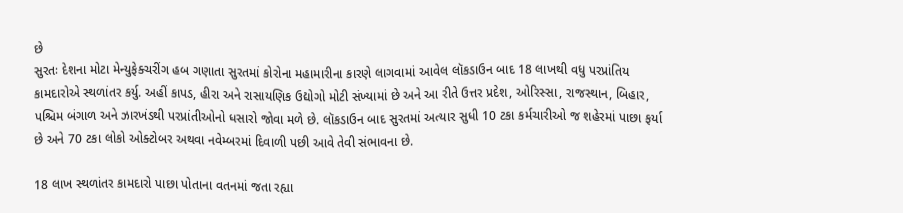છે
સુરતઃ દેશના મોટા મેન્યુફેક્ચરીંગ હબ ગણાતા સુરતમાં કોરોના મહામારીના કારણે લાગવામાં આવેલ લૉકડાઉન બાદ 18 લાખથી વધુ પરપ્રાંતિય કામદારોએ સ્થળાંતર કર્યુ. અહીં કાપડ, હીરા અને રાસાયણિક ઉદ્યોગો મોટી સંખ્યામાં છે અને આ રીતે ઉત્તર પ્રદેશ, ઓરિસ્સા, રાજસ્થાન, બિહાર, પશ્ચિમ બંગાળ અને ઝારખંડથી પરપ્રાંતીઓનો ધસારો જોવા મળે છે. લૉકડાઉન બાદ સુરતમાં અત્યાર સુધી 10 ટકા કર્મચારીઓ જ શહેરમાં પાછા ફર્યા છે અને 70 ટકા લોકો ઓક્ટોબર અથવા નવેમ્બરમાં દિવાળી પછી આવે તેવી સંભાવના છે.

18 લાખ સ્થળાંતર કામદારો પાછા પોતાના વતનમાં જતા રહ્યા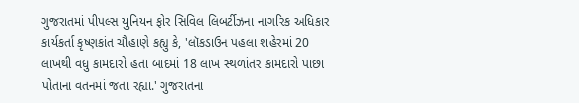ગુજરાતમાં પીપલ્સ યુનિયન ફોર સિવિલ લિબર્ટીઝના નાગરિક અધિકાર કાર્યકર્તા કૃષ્ણકાંત ચૌહાણે કહ્યુ કે, 'લૉકડાઉન પહલા શહેરમાં 20 લાખથી વધુ કામદારો હતા બાદમાં 18 લાખ સ્થળાંતર કામદારો પાછા પોતાના વતનમાં જતા રહ્યા.' ગુજરાતના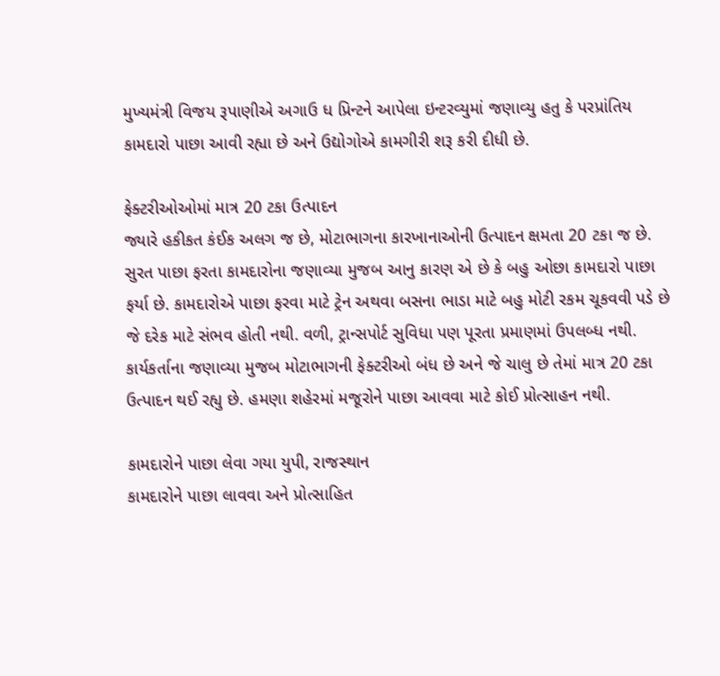મુખ્યમંત્રી વિજય રૂપાણીએ અગાઉ ધ પ્રિન્ટને આપેલા ઇન્ટરવ્યુમાં જણાવ્યુ હતુ કે પરપ્રાંતિય કામદારો પાછા આવી રહ્યા છે અને ઉદ્યોગોએ કામગીરી શરૂ કરી દીધી છે.

ફેક્ટરીઓઓમાં માત્ર 20 ટકા ઉત્પાદન
જ્યારે હકીકત કંઈક અલગ જ છે, મોટાભાગના કારખાનાઓની ઉત્પાદન ક્ષમતા 20 ટકા જ છે. સુરત પાછા ફરતા કામદારોના જણાવ્યા મુજબ આનુ કારણ એ છે કે બહુ ઓછા કામદારો પાછા ફર્યા છે. કામદારોએ પાછા ફરવા માટે ટ્રેન અથવા બસના ભાડા માટે બહુ મોટી રકમ ચૂકવવી પડે છે જે દરેક માટે સંભવ હોતી નથી. વળી, ટ્રાન્સપોર્ટ સુવિધા પણ પૂરતા પ્રમાણમાં ઉપલબ્ધ નથી. કાર્યકર્તાના જણાવ્યા મુજબ મોટાભાગની ફેક્ટરીઓ બંધ છે અને જે ચાલુ છે તેમાં માત્ર 20 ટકા ઉત્પાદન થઈ રહ્યુ છે. હમણા શહેરમાં મજૂરોને પાછા આવવા માટે કોઈ પ્રોત્સાહન નથી.

કામદારોને પાછા લેવા ગયા યુપી, રાજસ્થાન
કામદારોને પાછા લાવવા અને પ્રોત્સાહિત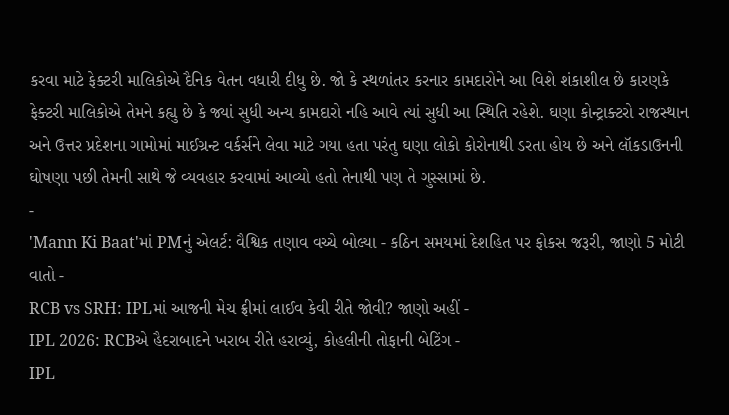કરવા માટે ફેક્ટરી માલિકોએ દૈનિક વેતન વધારી દીધુ છે. જો કે સ્થળાંતર કરનાર કામદારોને આ વિશે શંકાશીલ છે કારણકે ફેક્ટરી માલિકોએ તેમને કહ્યુ છે કે જ્યાં સુધી અન્ય કામદારો નહિ આવે ત્યાં સુધી આ સ્થિતિ રહેશે. ઘણા કોન્ટ્રાક્ટરો રાજસ્થાન અને ઉત્તર પ્રદેશના ગામોમાં માઈગ્રન્ટ વર્કર્સને લેવા માટે ગયા હતા પરંતુ ઘણા લોકો કોરોનાથી ડરતા હોય છે અને લૉકડાઉનની ઘોષણા પછી તેમની સાથે જે વ્યવહાર કરવામાં આવ્યો હતો તેનાથી પણ તે ગુસ્સામાં છે.
-
'Mann Ki Baat'માં PMનું એલર્ટ: વૈશ્વિક તણાવ વચ્ચે બોલ્યા - કઠિન સમયમાં દેશહિત પર ફોકસ જરૂરી, જાણો 5 મોટી વાતો -
RCB vs SRH: IPLમાં આજની મેચ ફ્રીમાં લાઈવ કેવી રીતે જોવી? જાણો અહીં -
IPL 2026: RCBએ હૈદરાબાદને ખરાબ રીતે હરાવ્યું, કોહલીની તોફાની બેટિંગ -
IPL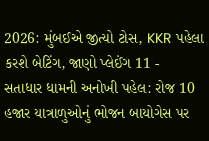2026: મુંબઈએ જીત્યો ટોસ, KKR પહેલા કરશે બેટિંગ, જાણો પ્લેઈંગ 11 -
સતાધાર ધામની અનોખી પહેલ: રોજ 10 હજાર યાત્રાળુઓનું ભોજન બાયોગેસ પર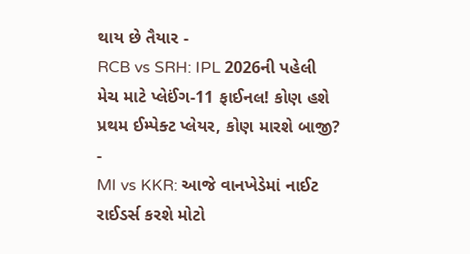થાય છે તૈયાર -
RCB vs SRH: IPL 2026ની પહેલી મેચ માટે પ્લેઈંગ-11 ફાઈનલ! કોણ હશે પ્રથમ ઈમ્પેક્ટ પ્લેયર, કોણ મારશે બાજી? -
MI vs KKR: આજે વાનખેડેમાં નાઈટ રાઈડર્સ કરશે મોટો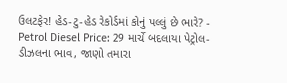ઉલટફેર! હેડ-ટુ-હેડ રેકોર્ડમાં કોનું પલ્લું છે ભારે? -
Petrol Diesel Price: 29 માર્ચે બદલાયા પેટ્રોલ-ડીઝલના ભાવ, જાણો તમારા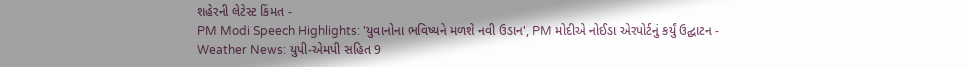શહેરની લેટેસ્ટ કિંમત -
PM Modi Speech Highlights: 'યુવાનોના ભવિષ્યને મળશે નવી ઉડાન', PM મોદીએ નોઈડા એરપોર્ટનું કર્યું ઉદ્ઘાટન -
Weather News: યુપી-એમપી સહિત 9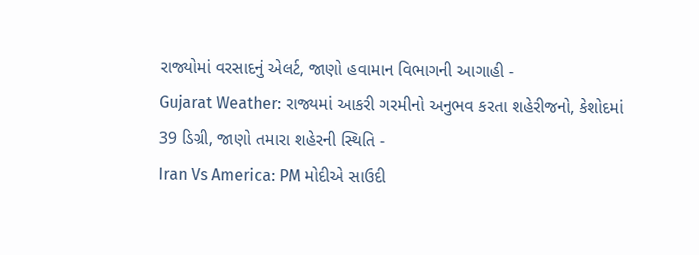રાજ્યોમાં વરસાદનું એલર્ટ, જાણો હવામાન વિભાગની આગાહી -
Gujarat Weather: રાજ્યમાં આકરી ગરમીનો અનુભવ કરતા શહેરીજનો, કેશોદમાં 39 ડિગ્રી, જાણો તમારા શહેરની સ્થિતિ -
Iran Vs America: PM મોદીએ સાઉદી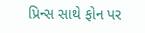પ્રિન્સ સાથે ફોન પર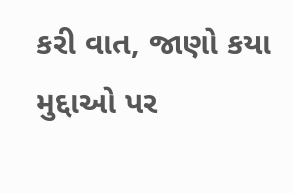કરી વાત, જાણો કયા મુદ્દાઓ પર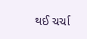થઈ ચર્ચા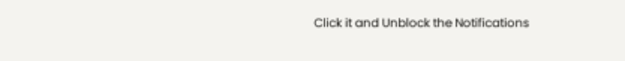Click it and Unblock the Notifications